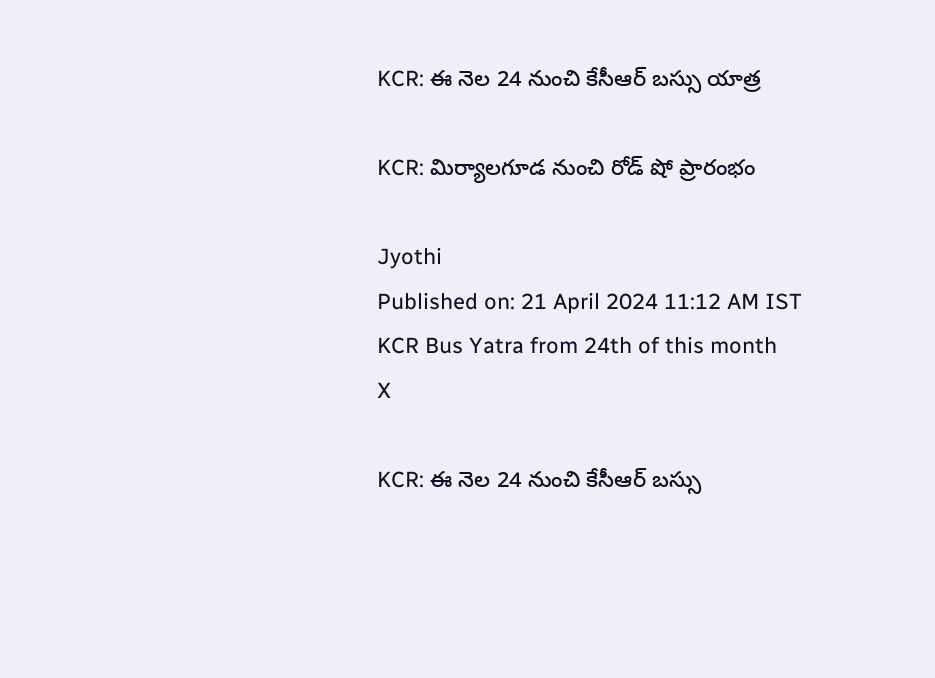KCR: ఈ నెల 24 నుంచి కేసీఆర్ బస్సు యాత్ర

KCR: మిర్యాలగూడ నుంచి రోడ్ షో ప్రారంభం

Jyothi
Published on: 21 April 2024 11:12 AM IST
KCR Bus Yatra from 24th of this month
X

KCR: ఈ నెల 24 నుంచి కేసీఆర్ బస్సు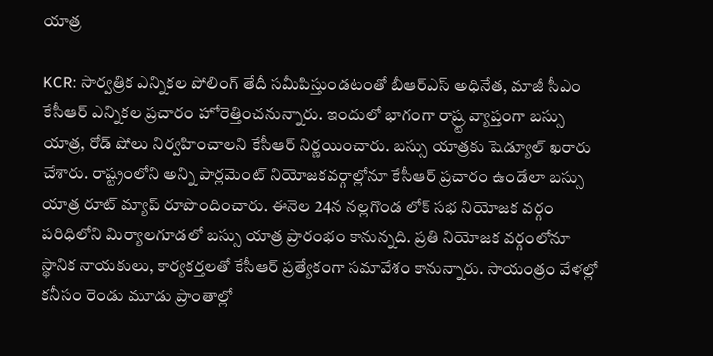యాత్ర

KCR: సార్వత్రిక ఎన్నికల పోలింగ్ తేదీ సమీపిస్తుండటంతో బీఆర్ఎస్ అధినేత, మాజీ సీఎం కేసీఆర్ ఎన్నికల ప్రచారం హోరెత్తించనున్నారు. ఇందులో భాగంగా రాష్ర్ట వ్యాప్తంగా బస్సు యాత్ర, రోడ్ షోలు నిర్వహించాలని కేసీఆర్ నిర్ణయించారు. బస్సు యాత్రకు షెడ్యూల్ ఖరారు చేశారు. రాష్ట్రంలోని అన్ని పార్లమెంట్ నియోజకవర్గాల్లోనూ కేసీఆర్ ప్రచారం ఉండేలా బస్సు యాత్ర రూట్ మ్యాప్ రూపొందించారు. ఈనెల 24న నల్లగొండ లోక్ సభ నియోజక వర్గం పరిధిలోని మిర్యాలగూడలో బస్సు యాత్ర ప్రారంభం కానున్నది. ప్రతి నియోజక వర్గంలోనూ స్థానిక నాయకులు, కార్యకర్తలతో కేసీఆర్ ప్రత్యేకంగా సమావేశం కానున్నారు. సాయంత్రం వేళల్లో కనీసం రెండు మూడు ప్రాంతాల్లో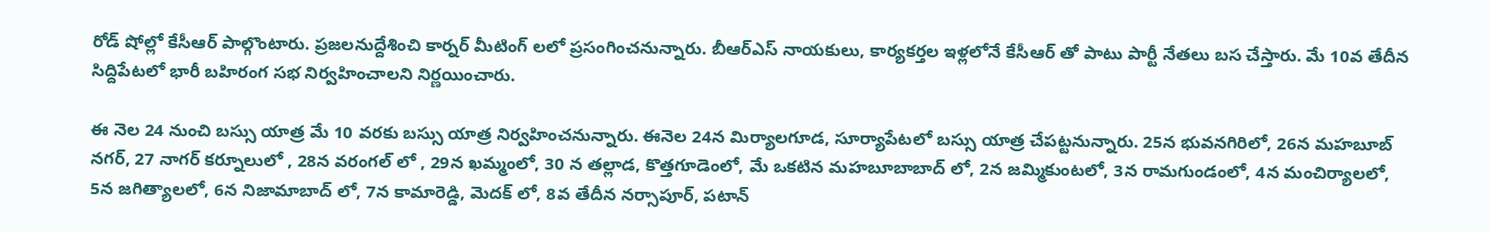రోడ్ షోల్లో కేసీఆర్ పాల్గొంటారు. ప్రజలనుద్దేశించి కార్నర్ మీటింగ్ లలో ప్రసంగించనున్నారు. బీఆర్ఎస్ నాయకులు, కార్యకర్తల ఇళ్లలోనే కేసీఆర్ తో పాటు పార్టీ నేతలు బస చేస్తారు. మే 10వ తేదీన సిద్దిపేటలో భారీ బహిరంగ సభ నిర్వహించాలని నిర్ణయించారు.

ఈ నెల 24 నుంచి బస్సు యాత్ర మే 10 వరకు బస్సు యాత్ర నిర్వహించనున్నారు. ఈనెల 24న మిర్యాలగూడ, సూర్యాపేటలో బస్సు యాత్ర చేపట్టనున్నారు. 25న భువనగిరిలో, 26న మహబూబ్ నగర్, 27 నాగర్ కర్నూలులో , 28న వరంగల్ లో , 29న ఖమ్మంలో, 30 న తల్లాడ, కొత్తగూడెంలో, మే ఒకటిన మహబూబాబాద్ లో, 2న జమ్మికుంటలో, 3న రామగుండంలో, 4న మంచిర్యాలలో, 5న జగిత్యాలలో, 6న నిజామాబాద్ లో, 7న కామారెడ్డి, మెదక్ లో, 8వ తేదీన నర్సాపూర్, పటాన్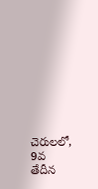చెరులలో, 9వ తేదీన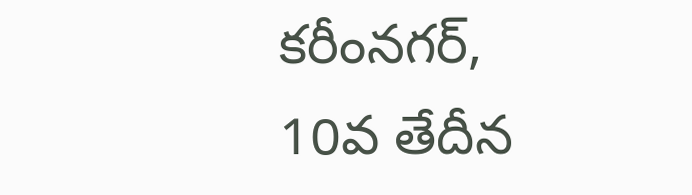కరీంనగర్, 10వ తేదీన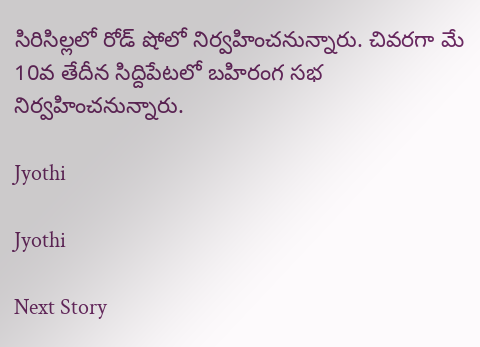సిరిసిల్లలో రోడ్ షోలో నిర్వహించనున్నారు. చివరగా మే 10వ తేదీన సిద్దిపేటలో బహిరంగ సభ నిర్వహించనున్నారు.

Jyothi

Jyothi

Next Story